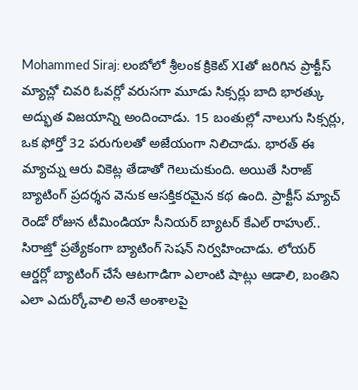Mohammed Siraj: లంబోలో శ్రీలంక క్రికెట్ XIతో జరిగిన ప్రాక్టీస్ మ్యాచ్లో చివరి ఓవర్లో వరుసగా మూడు సిక్సర్లు బాది భారత్కు అద్భుత విజయాన్ని అందించాడు. 15 బంతుల్లో నాలుగు సిక్సర్లు, ఒక ఫోర్తో 32 పరుగులతో అజేయంగా నిలిచాడు. భారత్ ఈ మ్యాచ్ను ఆరు వికెట్ల తేడాతో గెలుచుకుంది. అయితే సిరాజ్ బ్యాటింగ్ ప్రదర్శన వెనుక ఆసక్తికరమైన కథ ఉంది. ప్రాక్టీస్ మ్యాచ్ రెండో రోజున టీమిండియా సీనియర్ బ్యాటర్ కేఎల్ రాహుల్.. సిరాజ్తో ప్రత్యేకంగా బ్యాటింగ్ సెషన్ నిర్వహించాడు. లోయర్ ఆర్డర్లో బ్యాటింగ్ చేసే ఆటగాడిగా ఎలాంటి షాట్లు ఆడాలి, బంతిని ఎలా ఎదుర్కోవాలి అనే అంశాలపై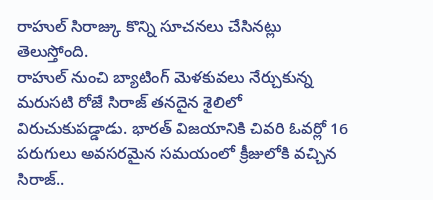రాహుల్ సిరాజ్కు కొన్ని సూచనలు చేసినట్లు తెలుస్తోంది.
రాహుల్ నుంచి బ్యాటింగ్ మెళకువలు నేర్చుకున్న మరుసటి రోజే సిరాజ్ తనదైన శైలిలో విరుచుకుపడ్డాడు. భారత్ విజయానికి చివరి ఓవర్లో 16 పరుగులు అవసరమైన సమయంలో క్రీజులోకి వచ్చిన సిరాజ్..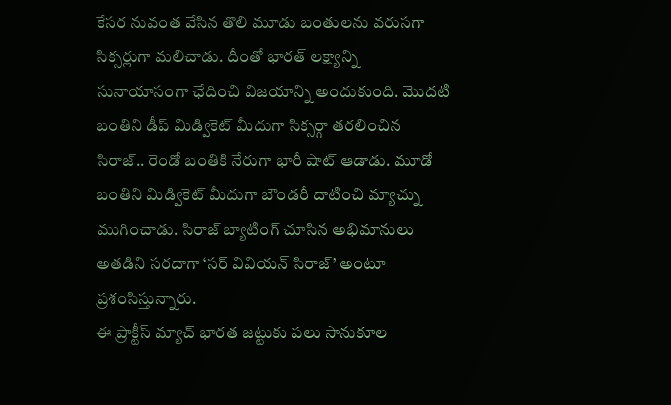కేసర నువంత వేసిన తొలి మూడు బంతులను వరుసగా సిక్సర్లుగా మలిచాడు. దీంతో భారత్ లక్ష్యాన్ని సునాయాసంగా ఛేదించి విజయాన్ని అందుకుంది. మొదటి బంతిని డీప్ మిడ్వికెట్ మీదుగా సిక్సర్గా తరలించిన సిరాజ్.. రెండో బంతికి నేరుగా భారీ షాట్ ఆడాడు. మూడో బంతిని మిడ్వికెట్ మీదుగా బౌండరీ దాటించి మ్యాచ్ను ముగించాడు. సిరాజ్ బ్యాటింగ్ చూసిన అభిమానులు అతడిని సరదాగా ‘సర్ వివియన్ సిరాజ్’ అంటూ ప్రశంసిస్తున్నారు.
ఈ ప్రాక్టీస్ మ్యాచ్ భారత జట్టుకు పలు సానుకూల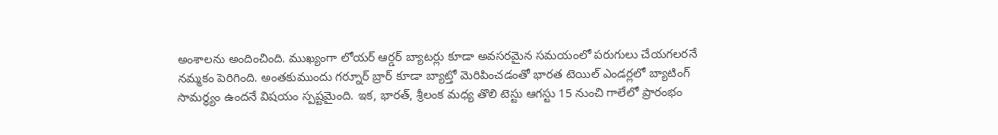అంశాలను అందించింది. ముఖ్యంగా లోయర్ ఆర్డర్ బ్యాటర్లు కూడా అవసరమైన సమయంలో పరుగులు చేయగలరనే నమ్మకం పెరిగింది. అంతకుముందు గర్నూర్ బ్రార్ కూడా బ్యాట్తో మెరిపించడంతో భారత టెయిల్ ఎండర్లలో బ్యాటింగ్ సామర్థ్యం ఉందనే విషయం స్పష్టమైంది. ఇక, భారత్, శ్రీలంక మధ్య తొలి టెస్టు ఆగస్టు 15 నుంచి గాలేలో ప్రారంభం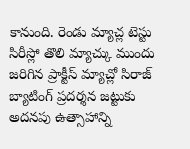కానుంది. రెండు మ్యాచ్ల టెస్టు సిరీస్లో తొలి మ్యాచ్కు ముందు జరిగిన ప్రాక్టీస్ మ్యాచ్లో సిరాజ్ బ్యాటింగ్ ప్రదర్శన జట్టుకు అదనపు ఉత్సాహాన్ని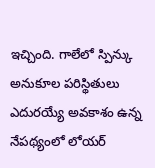ఇచ్చింది. గాలేలో స్పిన్కు అనుకూల పరిస్థితులు ఎదురయ్యే అవకాశం ఉన్న నేపథ్యంలో లోయర్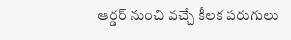ఆర్డర్ నుంచి వచ్చే కీలక పరుగులు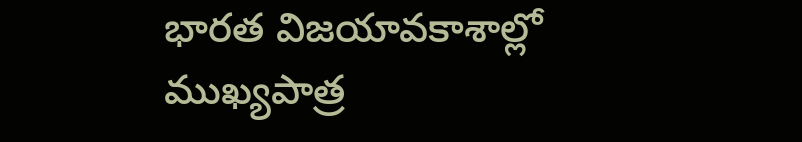భారత విజయావకాశాల్లో ముఖ్యపాత్ర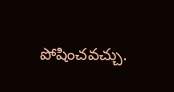పోషించవచ్చు.